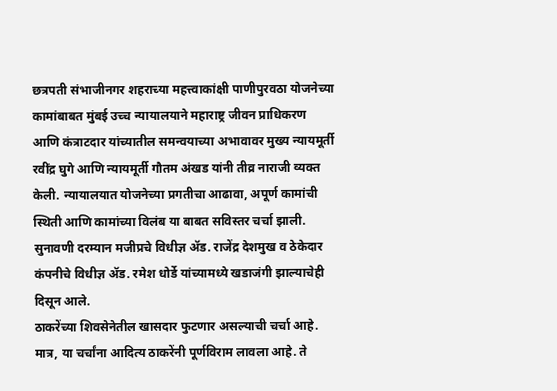छत्रपती संभाजीनगर शहराच्या महत्त्वाकांक्षी पाणीपुरवठा योजनेच्या कामांबाबत मुंबई उच्च न्यायालयाने महाराष्ट्र जीवन प्राधिकरण आणि कंत्राटदार यांच्यातील समन्वयाच्या अभावावर मुख्य न्यायमूर्ती रवींद्र घुगे आणि न्यायमूर्ती गौतम अंखड यांनी तीव्र नाराजी व्यक्त केली. न्यायालयात योजनेच्या प्रगतीचा आढावा, अपूर्ण कामांची स्थिती आणि कामांच्या विलंब या बाबत सविस्तर चर्चा झाली. सुनावणी दरम्यान मजीप्रचे विधीज्ञ ॲड. राजेंद्र देशमुख व ठेकेदार कंपनीचे विधीज्ञ ॲड. रमेश धोर्डे यांच्यामध्ये खडाजंगी झाल्याचेही दिसून आले.
ठाकरेंच्या शिवसेनेतील खासदार फुटणार असल्याची चर्चा आहे. मात्र, या चर्चांना आदित्य ठाकरेंनी पूर्णविराम लावला आहे. ते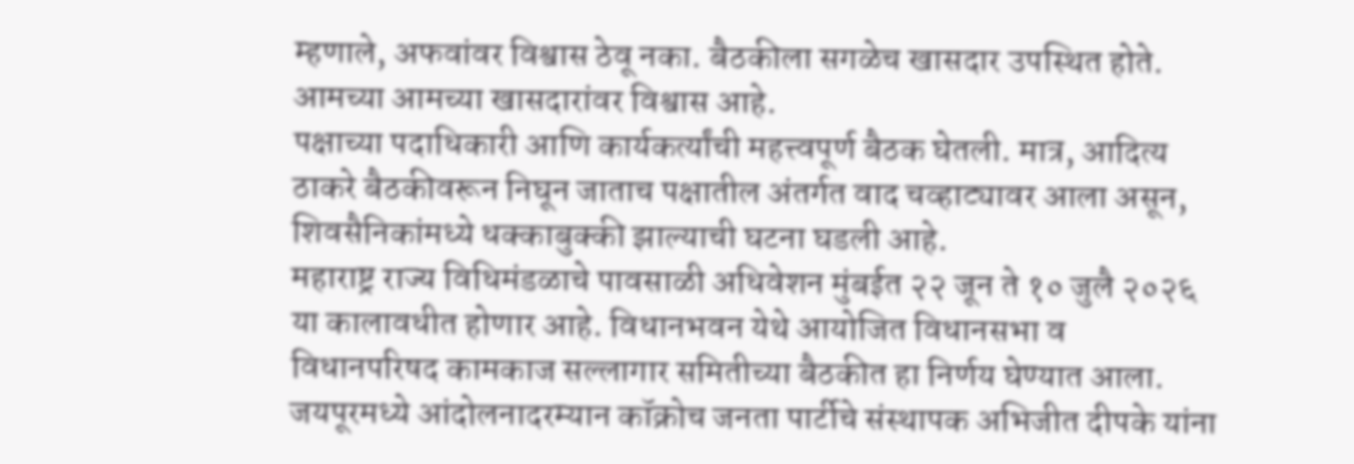म्हणाले, अफवांवर विश्वास ठेवू नका. बैठकीला सगळेच खासदार उपस्थित होते. आमच्या आमच्या खासदारांवर विश्वास आहे.
पक्षाच्या पदाधिकारी आणि कार्यकर्त्यांची महत्त्वपूर्ण बैठक घेतली. मात्र, आदित्य ठाकरे बैठकीवरून निघून जाताच पक्षातील अंतर्गत वाद चव्हाट्यावर आला असून, शिवसैनिकांमध्ये धक्काबुक्की झाल्याची घटना घडली आहे.
महाराष्ट्र राज्य विधिमंडळाचे पावसाळी अधिवेशन मुंबईत २२ जून ते १० जुलै २०२६ या कालावधीत होणार आहे. विधानभवन येथे आयोजित विधानसभा व विधानपरिषद कामकाज सल्लागार समितीच्या बैठकीत हा निर्णय घेण्यात आला.
जयपूरमध्ये आंदोलनादरम्यान कॉक्रोच जनता पार्टीचे संस्थापक अभिजीत दीपके यांना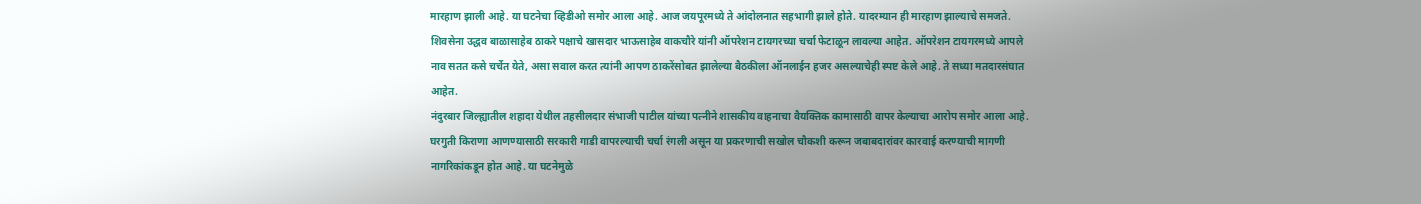मारहाण झाली आहे. या घटनेचा व्हिडीओ समोर आला आहे. आज जयपूरमध्ये ते आंदोलनात सहभागी झाले होते. यादरम्यान ही मारहाण झाल्याचे समजते.
शिवसेना उद्धव बाळासाहेब ठाकरे पक्षाचे खासदार भाऊसाहेब वाकचौरे यांनी ऑपरेशन टायगरच्या चर्चा फेटाळून लावल्या आहेत. ऑपरेशन टायगरमध्ये आपले नाव सतत कसे चर्चेत येते, असा सवाल करत त्यांनी आपण ठाकरेंसोबत झालेल्या बैठकीला ऑनलाईन हजर असल्याचेही स्पष्ट केले आहे. ते सध्या मतदारसंघात आहेत.
नंदुरबार जिल्ह्यातील शहादा येथील तहसीलदार संभाजी पाटील यांच्या पत्नीने शासकीय वाहनाचा वैयक्तिक कामासाठी वापर केल्याचा आरोप समोर आला आहे. घरगुती किराणा आणण्यासाठी सरकारी गाडी वापरल्याची चर्चा रंगली असून या प्रकरणाची सखोल चौकशी करून जबाबदारांवर कारवाई करण्याची मागणी नागरिकांकडून होत आहे. या घटनेमुळे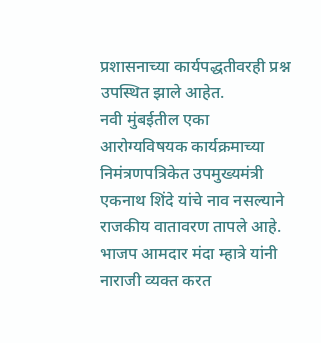प्रशासनाच्या कार्यपद्धतीवरही प्रश्न उपस्थित झाले आहेत.
नवी मुंबईतील एका आरोग्यविषयक कार्यक्रमाच्या निमंत्रणपत्रिकेत उपमुख्यमंत्री एकनाथ शिंदे यांचे नाव नसल्याने राजकीय वातावरण तापले आहे. भाजप आमदार मंदा म्हात्रे यांनी नाराजी व्यक्त करत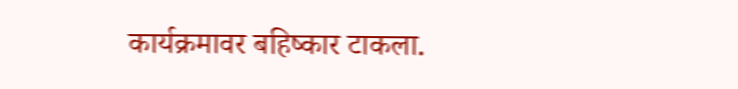कार्यक्रमावर बहिष्कार टाकला.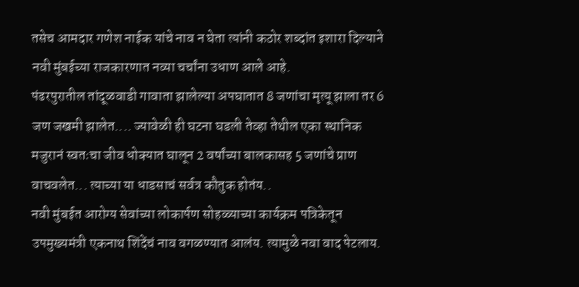तसेच आमदार गणेश नाईक यांचे नाव न घेता त्यांनी कठोर शब्दांत इशारा दिल्याने नवी मुंबईच्या राजकारणात नव्या चर्चांना उधाण आले आहे.
पंढरपुरातील तांदूळवाडी गावाता झालेल्या अपघातात 8 जणांचा मृत्यू झाला तर 6 जण जखमी झालेत.... ज्यावेळी ही घटना घडली तेव्हा तेथील एका स्थानिक मजुरानं स्वतःचा जीव धोक्यात घालून 2 वर्षांच्या बालकासह 5 जणांचे प्राण वाचवलेत... त्याच्या या धाडसाचं सर्वत्र कौतुक होतंय..
नवी मुंबईत आरोग्य सेवांच्या लोकार्पण सोहळ्याच्या कार्यक्रम पत्रिकेतून उपमुख्यमंत्री एकनाथ शिंदेंचं नाव वगळण्यात आलंय. त्यामुळे नवा वाद पेटलाय.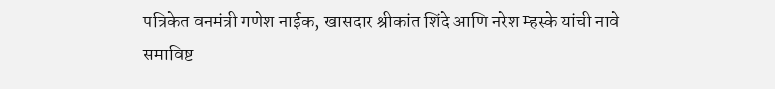पत्रिकेत वनमंत्री गणेश नाईक, खासदार श्रीकांत शिंदे आणि नरेश म्हस्के यांची नावे समाविष्ट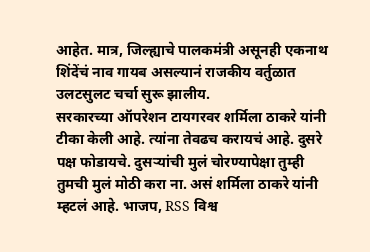आहेत. मात्र, जिल्ह्याचे पालकमंत्री असूनही एकनाथ शिंदेंचं नाव गायब असल्यानं राजकीय वर्तुळात उलटसुलट चर्चा सुरू झालीय.
सरकारच्या ऑपरेशन टायगरवर शर्मिला ठाकरे यांनी टीका केली आहे. त्यांना तेवढच करायचं आहे. दुसरे पक्ष फोडायचे. दुसऱ्यांची मुलं चोरण्यापेक्षा तुम्ही तुमची मुलं मोठी करा ना. असं शर्मिला ठाकरे यांनी म्हटलं आहे. भाजप, RSS विश्व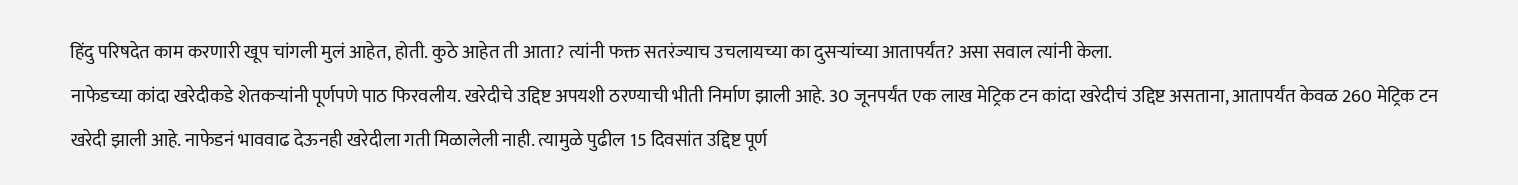हिंदु परिषदेत काम करणारी खूप चांगली मुलं आहेत, होती. कुठे आहेत ती आता? त्यांनी फक्त सतरंज्याच उचलायच्या का दुसऱ्यांच्या आतापर्यंत? असा सवाल त्यांनी केला.
नाफेडच्या कांदा खरेदीकडे शेतकऱ्यांनी पूर्णपणे पाठ फिरवलीय. खरेदीचे उद्दिष्ट अपयशी ठरण्याची भीती निर्माण झाली आहे. 30 जूनपर्यंत एक लाख मेट्रिक टन कांदा खरेदीचं उद्दिष्ट असताना, आतापर्यंत केवळ 260 मेट्रिक टन खरेदी झाली आहे. नाफेडनं भाववाढ देऊनही खरेदीला गती मिळालेली नाही. त्यामुळे पुढील 15 दिवसांत उद्दिष्ट पूर्ण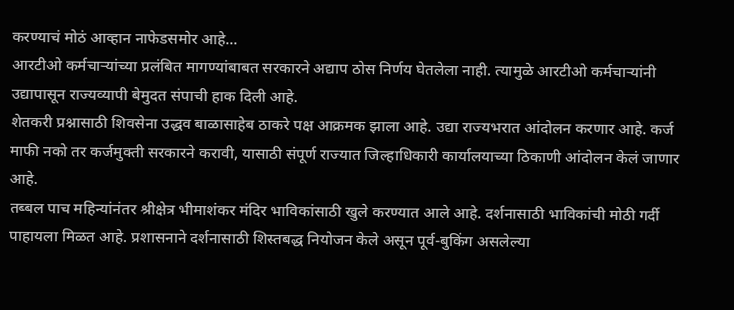करण्याचं मोठं आव्हान नाफेडसमोर आहे...
आरटीओ कर्मचाऱ्यांच्या प्रलंबित मागण्यांबाबत सरकारने अद्याप ठोस निर्णय घेतलेला नाही. त्यामुळे आरटीओ कर्मचाऱ्यांनी उद्यापासून राज्यव्यापी बेमुदत संपाची हाक दिली आहे.
शेतकरी प्रश्नासाठी शिवसेना उद्धव बाळासाहेब ठाकरे पक्ष आक्रमक झाला आहे. उद्या राज्यभरात आंदोलन करणार आहे. कर्ज माफी नको तर कर्जमुक्ती सरकारने करावी, यासाठी संपूर्ण राज्यात जिल्हाधिकारी कार्यालयाच्या ठिकाणी आंदोलन केलं जाणार आहे.
तब्बल पाच महिन्यांनंतर श्रीक्षेत्र भीमाशंकर मंदिर भाविकांसाठी खुले करण्यात आले आहे. दर्शनासाठी भाविकांची मोठी गर्दी पाहायला मिळत आहे. प्रशासनाने दर्शनासाठी शिस्तबद्ध नियोजन केले असून पूर्व-बुकिंग असलेल्या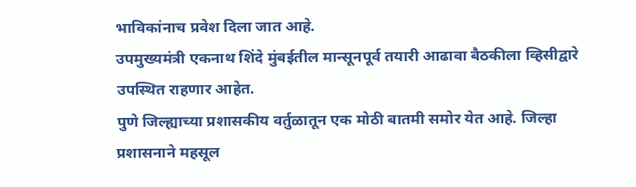भाविकांनाच प्रवेश दिला जात आहे.
उपमुख्यमंत्री एकनाथ शिंदे मुंबईतील मान्सूनपूर्व तयारी आढावा बैठकीला व्हिसीद्वारे उपस्थित राहणार आहेत.
पुणे जिल्ह्याच्या प्रशासकीय वर्तुळातून एक मोठी बातमी समोर येत आहे. जिल्हा प्रशासनाने महसूल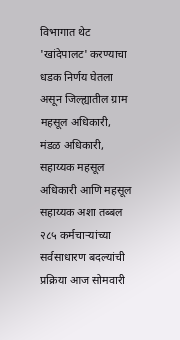विभागात थेट 'खांदेपालट' करण्याचा धडक निर्णय घेतला असून जिल्ह्यातील ग्राम महसूल अधिकारी, मंडळ अधिकारी, सहाय्यक महसूल अधिकारी आणि महसूल सहाय्यक अशा तब्बल २८५ कर्मचाऱ्यांच्या सर्वसाधारण बदल्यांची प्रक्रिया आज सोमवारी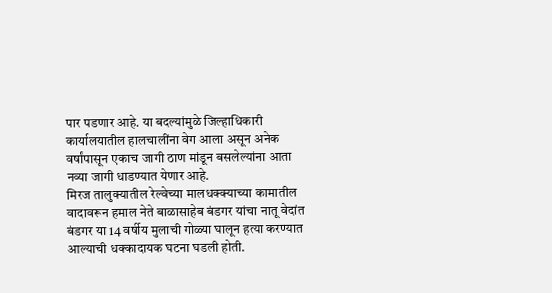पार पडणार आहे. या बदल्यांमुळे जिल्हाधिकारी कार्यालयातील हालचालींना वेग आला असून अनेक वर्षांपासून एकाच जागी ठाण मांडून बसलेल्यांना आता नव्या जागी धाडण्यात येणार आहे.
मिरज तालुक्यातील रेल्वेच्या मालधक्क्याच्या कामातील वादावरून हमाल नेते बाळासाहेब बंडगर यांचा नातू वेदांत बंडगर या 14 वर्षीय मुलाची गोळ्या घालून हत्या करण्यात आल्याची धक्कादायक घटना घडली होती.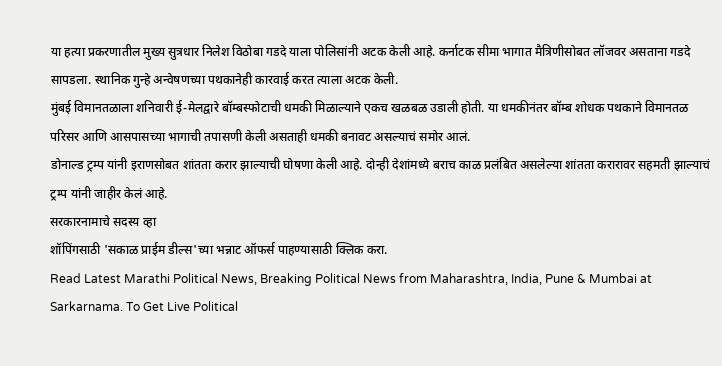या हत्या प्रकरणातील मुख्य सुत्रधार निलेश विठोबा गडदे याला पोलिसांनी अटक केली आहे. कर्नाटक सीमा भागात मैत्रिणीसोबत लॉजवर असताना गडदे सापडला. स्थानिक गुन्हे अन्वेषणच्या पथकानेही कारवाई करत त्याला अटक केली.
मुंबई विमानतळाला शनिवारी ई-मेलद्वारे बॉम्बस्फोटाची धमकी मिळाल्याने एकच खळबळ उडाली होती. या धमकीनंतर बॉम्ब शोधक पथकाने विमानतळ परिसर आणि आसपासच्या भागाची तपासणी केली असताही धमकी बनावट असल्याचं समोर आलं.
डोनाल्ड ट्रम्प यांनी इराणसोबत शांतता करार झाल्याची घोषणा केली आहे. दोन्ही देशांमध्ये बराच काळ प्रलंबित असलेल्या शांतता करारावर सहमती झाल्याचं ट्रम्प यांनी जाहीर केलं आहे.
सरकारनामाचे सदस्य व्हा
शॉपिंगसाठी 'सकाळ प्राईम डील्स'च्या भन्नाट ऑफर्स पाहण्यासाठी क्लिक करा.
Read Latest Marathi Political News, Breaking Political News from Maharashtra, India, Pune & Mumbai at Sarkarnama. To Get Live Political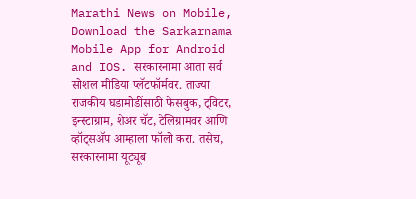Marathi News on Mobile, Download the Sarkarnama Mobile App for Android and IOS. सरकारनामा आता सर्व सोशल मीडिया प्लॅटफॉर्मवर. ताज्या राजकीय घडामोडींसाठी फेसबुक, ट्विटर, इन्स्टाग्राम, शेअर चॅट, टेलिग्रामवर आणि व्हॉट्सॲप आम्हाला फॉलो करा. तसेच, सरकारनामा यूट्यूब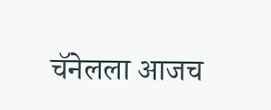चॅनेलला आजच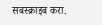सबस्क्राइब करा.